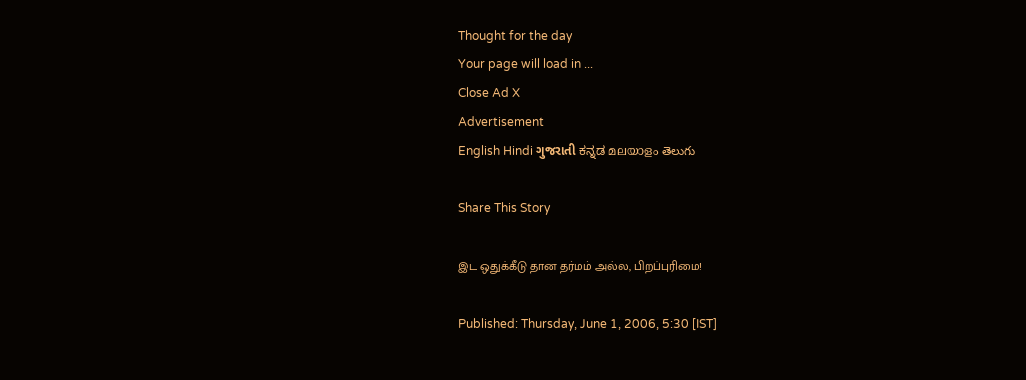Thought for the day
Your page will load in ...
Close Ad X
Advertisement
English Hindi ગુજરાતી ಕನ್ನಡ മലയാളം తెలుగు

Share This Story

இட ஒதுக்கீடு தான தர்மம் அல்ல, பிறப்புரிமை!

Published: Thursday, June 1, 2006, 5:30 [IST]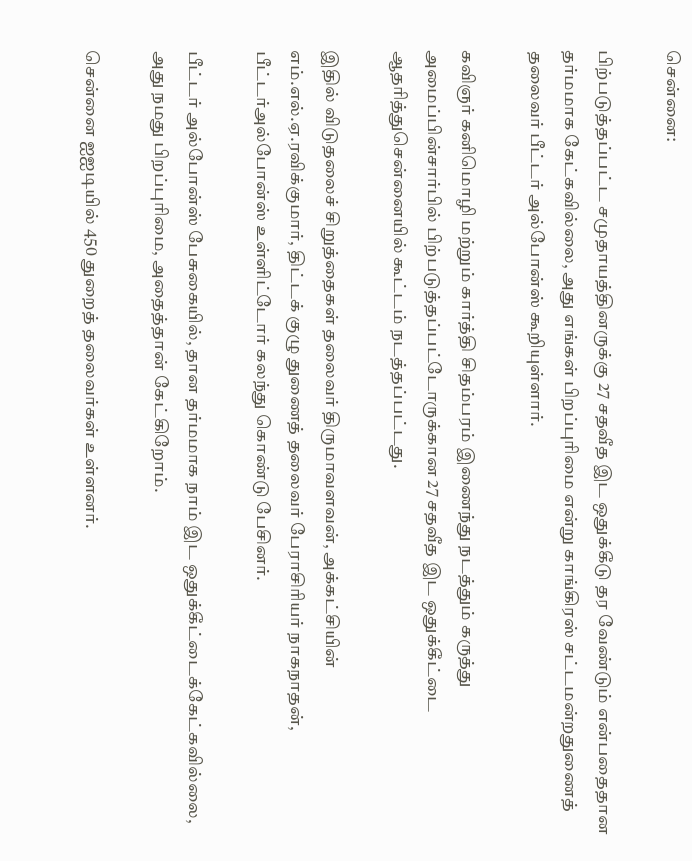சென்னை:

பிற்படுத்தப்பட்ட சமுதாயத்தினருக்கு 27 சதவீத இட ஒதுக்கீடு தர வேண்டும் என்பதைதான தர்மமாக கேட்கவில்லை, அது எங்கள் பிறப்புரிமை என்று காங்கிரஸ் சட்டமன்றதுணைத் தலைவர் பீட்டர் அல்போன்ஸ் கூறியுள்ளார்.

கவிஞர் கனிமொழி மற்றும் கார்த்தி சிதம்பரம் இணைந்து நடத்தும் கருத்து அமைப்பின்சார்பில் பிற்படுத்தப்பட்டோருக்கான 27 சதவீத இட ஒதுக்கீட்டை ஆதரித்துசென்னையில் கூட்டம் நடத்தப்பட்டது.

இதில் விடுதலைச் சிறுத்தைகள் தலைவர் திருமாவளவன், அக்கட்சியின் எம்.எல்.ஏ.ரவிக்குமார், திட்டக் குழு துணைத் தலைவர் பேராசிரியர் நாகநாதன், பீட்டர்அல்போன்ஸ் உள்ளிட்டோர் கலந்து கொண்டு பேசினர்.

பீட்டர் அல்போன்ஸ் பேசுகையில், தான தர்மமாக நாம் இட ஒதுக்கீட்டைக்கேட்கவில்லை, அது நமது பிறப்புரிமை, அதைத்தான் கேட்கிறோம்.

சென்னை ஐஐடியில் 450 துறைத் தலைவர்கள் உள்ளனர்.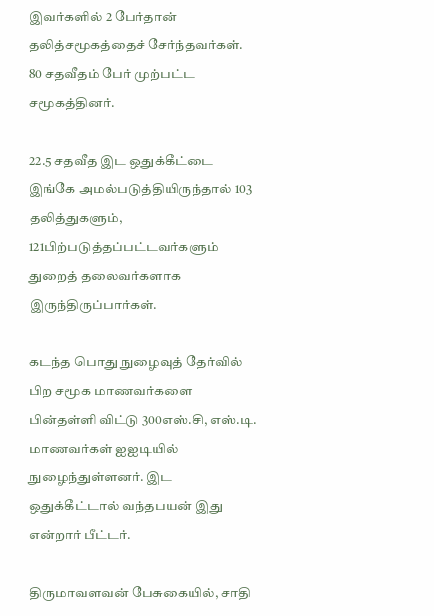இவர்களில் 2 பேர்தான் தலித்சமூகத்தைச் சேர்ந்தவர்கள். 80 சதவீதம் பேர் முற்பட்ட சமூகத்தினர்.

22.5 சதவீத இட ஒதுக்கீட்டை இங்கே அமல்படுத்தியிருந்தால் 103 தலித்துகளும், 121பிற்படுத்தப்பட்டவர்களும் துறைத் தலைவர்களாக இருந்திருப்பார்கள்.

கடந்த பொது நுழைவுத் தேர்வில் பிற சமூக மாணவர்களை பின்தள்ளி விட்டு 300எஸ்.சி, எஸ்.டி. மாணவர்கள் ஐஐடியில் நுழைந்துள்ளனர். இட ஒதுக்கீட்டால் வந்தபயன் இது என்றார் பீட்டர்.

திருமாவளவன் பேசுகையில், சாதி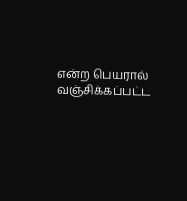என்ற பெயரால் வஞ்சிக்கப்பட்ட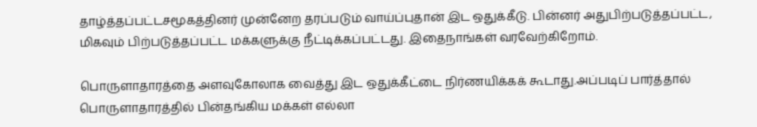தாழ்த்தப்பட்டசமூகத்தினர் முன்னேற தரப்படும் வாய்ப்புதான் இட ஒதுக்கீடு. பின்னர் அதுபிற்படுத்தப்பட்ட, மிகவும் பிற்படுத்தப்பட்ட மக்களுக்கு நீட்டிக்கப்பட்டது. இதைநாங்கள் வரவேற்கிறோம்.

பொருளாதாரத்தை அளவுகோலாக வைத்து இட ஒதுக்கீட்டை நிர்ணயிக்கக் கூடாது.அப்படிப் பார்த்தால் பொருளாதாரத்தில் பின்தங்கிய மக்கள் எல்லா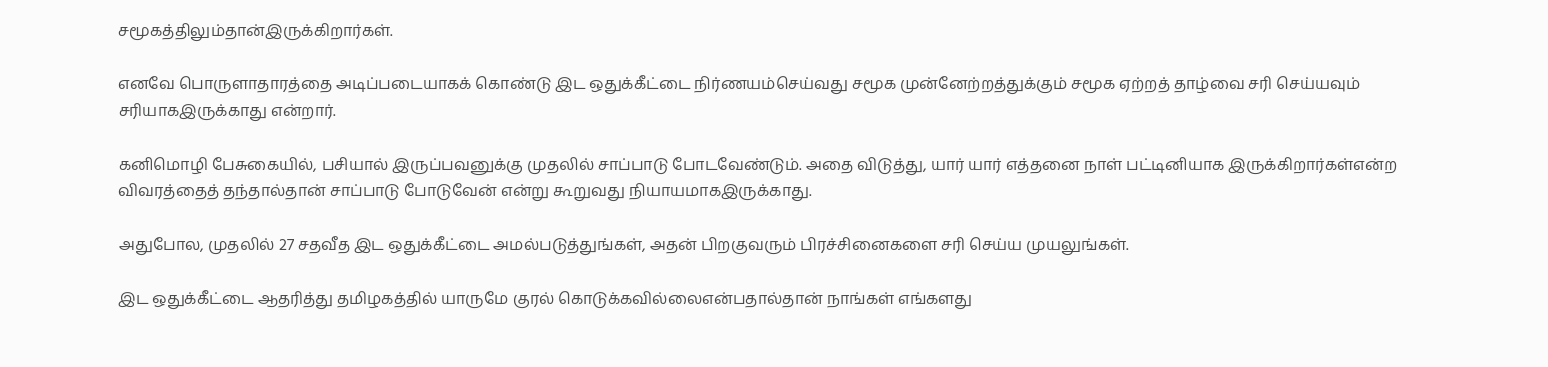சமூகத்திலும்தான்இருக்கிறார்கள்.

எனவே பொருளாதாரத்தை அடிப்படையாகக் கொண்டு இட ஒதுக்கீட்டை நிர்ணயம்செய்வது சமூக முன்னேற்றத்துக்கும் சமூக ஏற்றத் தாழ்வை சரி செய்யவும் சரியாகஇருக்காது என்றார்.

கனிமொழி பேசுகையில், பசியால் இருப்பவனுக்கு முதலில் சாப்பாடு போடவேண்டும். அதை விடுத்து, யார் யார் எத்தனை நாள் பட்டினியாக இருக்கிறார்கள்என்ற விவரத்தைத் தந்தால்தான் சாப்பாடு போடுவேன் என்று கூறுவது நியாயமாகஇருக்காது.

அதுபோல, முதலில் 27 சதவீத இட ஒதுக்கீட்டை அமல்படுத்துங்கள், அதன் பிறகுவரும் பிரச்சினைகளை சரி செய்ய முயலுங்கள்.

இட ஒதுக்கீட்டை ஆதரித்து தமிழகத்தில் யாருமே குரல் கொடுக்கவில்லைஎன்பதால்தான் நாங்கள் எங்களது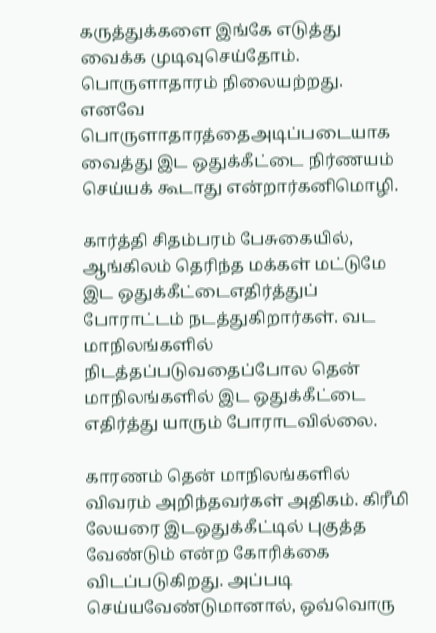கருத்துக்களை இங்கே எடுத்து வைக்க முடிவுசெய்தோம். பொருளாதாரம் நிலையற்றது. எனவே பொருளாதாரத்தைஅடிப்படையாக வைத்து இட ஒதுக்கீட்டை நிர்ணயம் செய்யக் கூடாது என்றார்கனிமொழி.

கார்த்தி சிதம்பரம் பேசுகையில், ஆங்கிலம் தெரிந்த மக்கள் மட்டுமே இட ஒதுக்கீட்டைஎதிர்த்துப் போராட்டம் நடத்துகிறார்கள். வட மாநிலங்களில் நிடத்தப்படுவதைப்போல தென் மாநிலங்களில் இட ஒதுக்கீட்டை எதிர்த்து யாரும் போராடவில்லை.

காரணம் தென் மாநிலங்களில் விவரம் அறிந்தவர்கள் அதிகம். கிரீமி லேயரை இடஒதுக்கீட்டில் புகுத்த வேண்டும் என்ற கோரிக்கை விடப்படுகிறது. அப்படி செய்யவேண்டுமானால், ஒவ்வொரு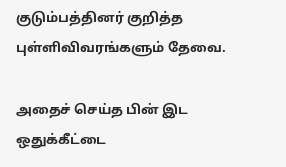குடும்பத்தினர் குறித்த புள்ளிவிவரங்களும் தேவை.

அதைச் செய்த பின் இட ஒதுக்கீட்டை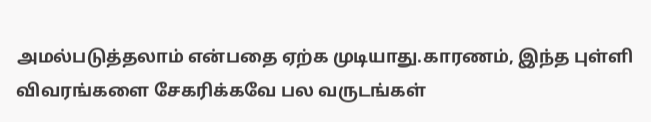அமல்படுத்தலாம் என்பதை ஏற்க முடியாது.காரணம், இந்த புள்ளி விவரங்களை சேகரிக்கவே பல வருடங்கள்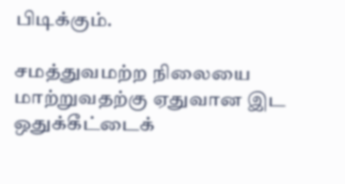பிடிக்கும்.

சமத்துவமற்ற நிலையை மாற்றுவதற்கு ஏதுவான இட ஒதுக்கீட்டைக்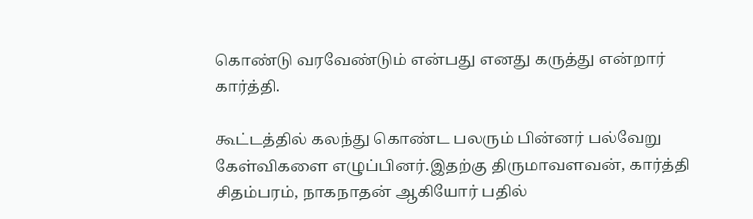கொண்டு வரவேண்டும் என்பது எனது கருத்து என்றார் கார்த்தி.

கூட்டத்தில் கலந்து கொண்ட பலரும் பின்னர் பல்வேறு கேள்விகளை எழுப்பினர்.இதற்கு திருமாவளவன், கார்த்தி சிதம்பரம், நாகநாதன் ஆகியோர் பதில்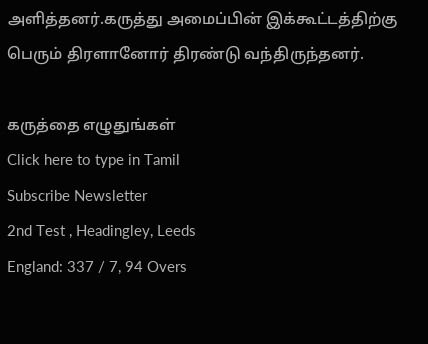அளித்தனர்.கருத்து அமைப்பின் இக்கூட்டத்திற்கு பெரும் திரளானோர் திரண்டு வந்திருந்தனர்.

கருத்தை எழுதுங்கள்
Click here to type in Tamil
Subscribe Newsletter
2nd Test , Headingley, Leeds
England: 337 / 7, 94 Overs